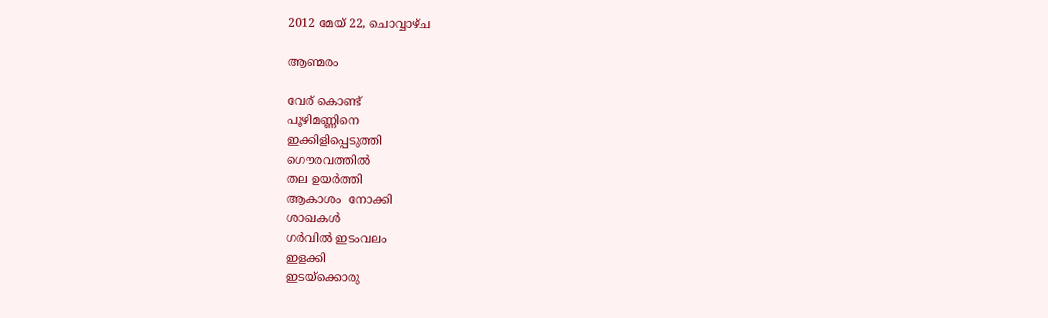2012 മേയ് 22, ചൊവ്വാഴ്ച

ആണ്മരം

വേര് കൊണ്ട്
പൂഴിമണ്ണിനെ
ഇക്കിളിപ്പെടുത്തി
ഗൌരവത്തില്‍
തല ഉയര്‍ത്തി
ആകാശം  നോക്കി
ശാഖകള്‍
ഗര്‍വില്‍ ഇടംവലം
ഇളക്കി
ഇടയ്ക്കൊരു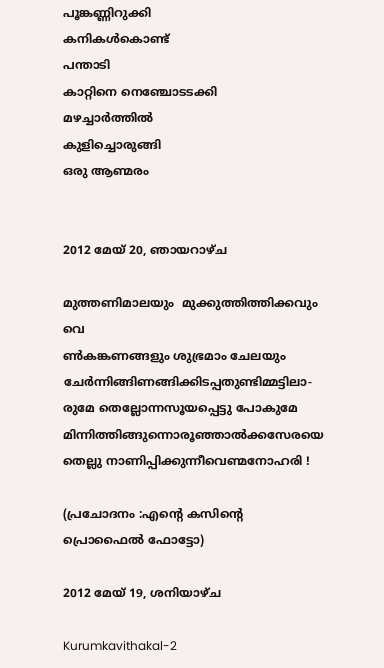പൂങ്കണ്ണിറുക്കി
കനികള്‍കൊണ്ട്
പന്താടി
കാറ്റിനെ നെഞ്ചോടടക്കി
മഴച്ചാര്‍ത്തില്‍
കുളിച്ചൊരുങ്ങി
ഒരു ആണ്മരം


2012 മേയ് 20, ഞായറാഴ്‌ച

മുത്തണിമാലയും  മുക്കുത്തിത്തിക്കവും
വെ
ണ്‍കങ്കണങ്ങളും ശുഭ്രമാം ചേലയും ചേര്‍ന്നിങ്ങിണങ്ങിക്കിടപ്പതുണ്ടിമ്മട്ടിലാ-
രുമേ തെല്ലോന്നസൂയപ്പെട്ടു പോകുമേ
മിന്നിത്തിങ്ങുന്നൊരൂഞ്ഞാല്‍ക്കസേരയെ
തെല്ലു നാണിപ്പിക്കുന്നീവെണ്മനോഹരി !

(പ്രചോദനം :എന്റെ കസിന്റെ പ്രൊഫൈല്‍ ഫോട്ടോ)

2012 മേയ് 19, ശനിയാഴ്‌ച

Kurumkavithakal-2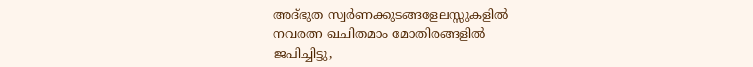അദ്ഭുത സ്വര്‍ണക്കുടങ്ങളേലസ്സുകളില്‍
നവരത്ന ഖചിതമാം മോതിരങ്ങളില്‍
ജപിച്ചിട്ടു,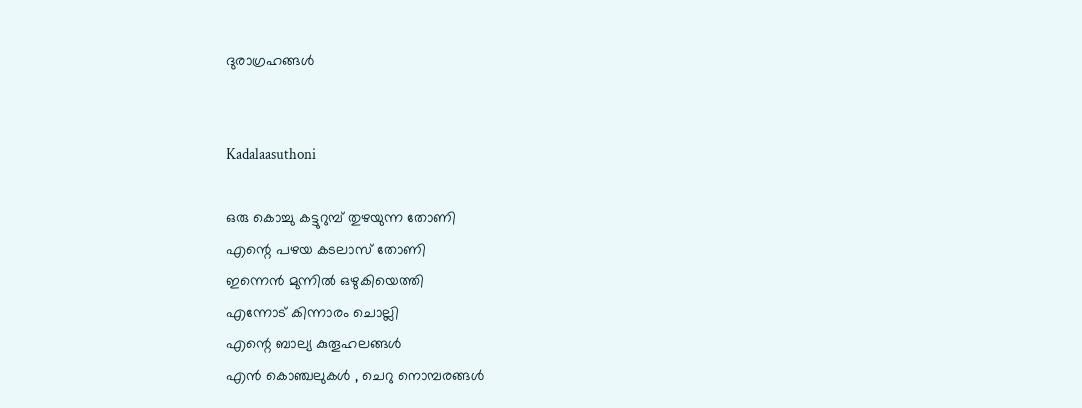ദുരാഗ്രഹങ്ങള്‍


Kadalaasuthoni

ഒരു കൊച്ചു കട്ടുറുമ്പ് തുഴയുന്ന തോണി
എന്റെ പഴയ കടലാസ് തോണി
ഇന്നെന്‍ മുന്നില്‍ ഒഴുകിയെത്തി
എന്നോട് കിന്നാരം ചൊല്ലി
എന്റെ ബാല്യ കുതൂഹലങ്ങള്‍
എന്‍ കൊഞ്ചലുകള്‍ , ചെറു നൊമ്പരങ്ങള്‍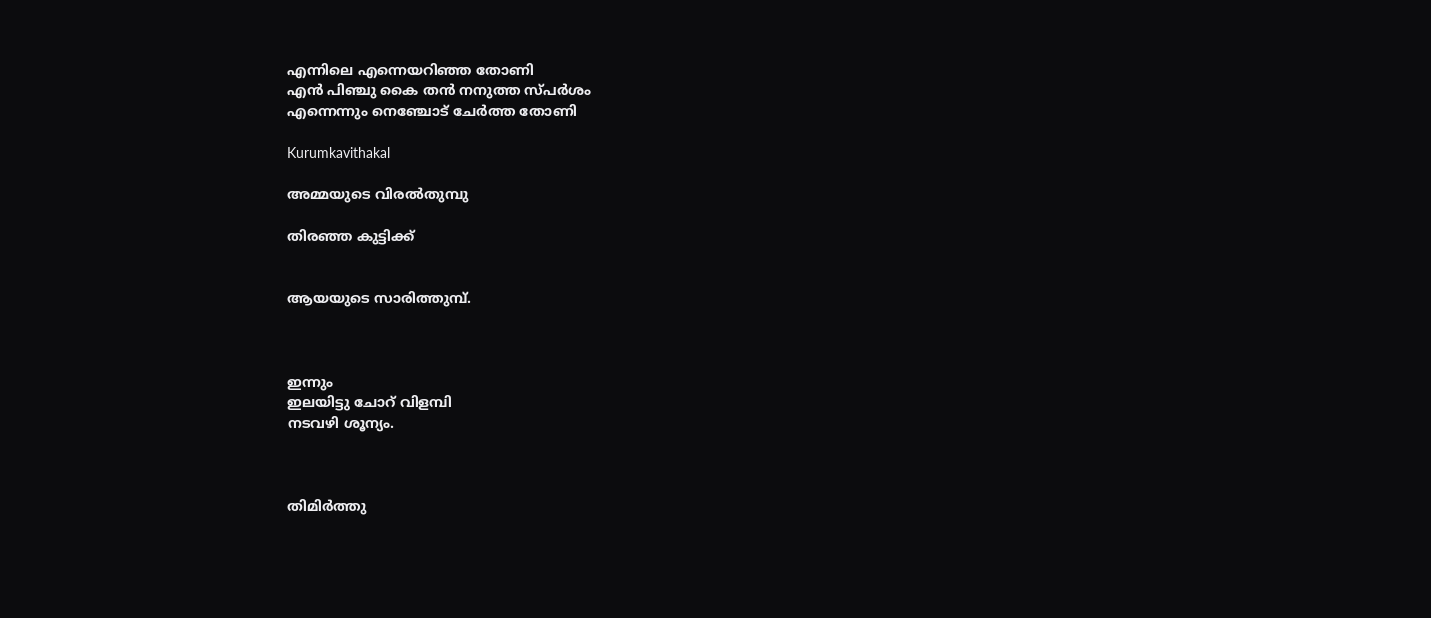എന്നിലെ എന്നെയറിഞ്ഞ തോണി
എന്‍ പിഞ്ചു കൈ തന്‍ നനുത്ത സ്പര്‍ശം
എന്നെന്നും നെഞ്ചോട്‌ ചേര്‍ത്ത തോണി

Kurumkavithakal

അമ്മയുടെ വിരല്‍തുമ്പു

തിരഞ്ഞ കുട്ടിക്ക്


ആയയുടെ സാരിത്തുമ്പ്.



ഇന്നും
ഇലയിട്ടു ചോറ് വിളമ്പി
നടവഴി ശൂന്യം.



തിമിര്‍ത്തു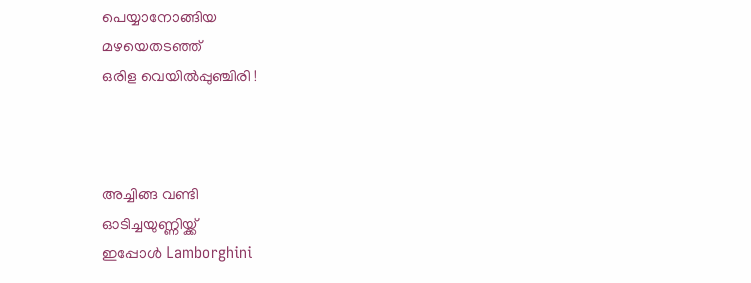പെയ്യാനോങ്ങിയ
മഴയെതടഞ്ഞ്
ഒരിള വെയില്‍പ്പുഞ്ചിരി !



അച്ചിങ്ങ വണ്ടി
ഓടിച്ചയുണ്ണിയ്ക്ക്
ഇപ്പോള്‍ Lamborghini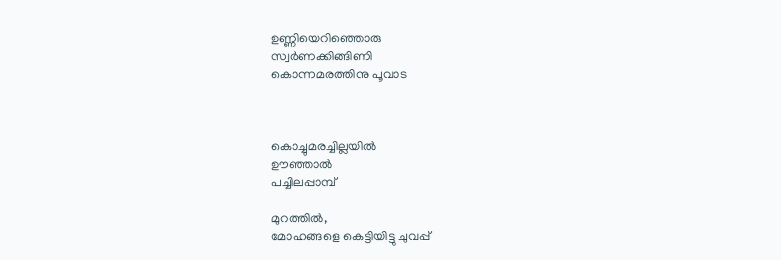ഉണ്ണിയെറിഞ്ഞൊരു
സ്വര്‍ണക്കിങ്ങിണി
കൊന്നമരത്തിനു പൂവാട



കൊച്ചുമരച്ചില്ലയില്‍
ഊഞ്ഞാല്‍
പച്ചിലപ്പാമ്പ്

മുറത്തില്‍,
മോഹങ്ങളെ കെട്ടിയിട്ടു ചുവപ്പ്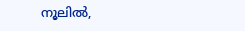നൂലില്‍,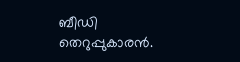ബീഡി തെറുപ്പുകാരന്‍.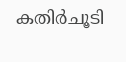കതിര്‍ചൂടി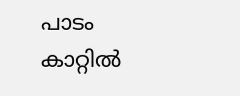പാടം
കാറ്റില്‍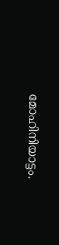മോഹിനിയാട്ടം.